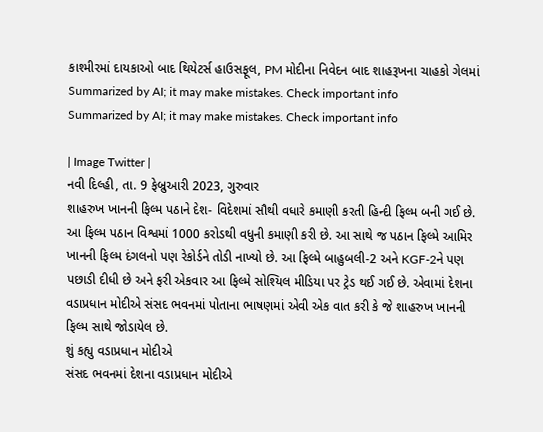કાશ્મીરમાં દાયકાઓ બાદ થિયેટર્સ હાઉસફૂલ, PM મોદીના નિવેદન બાદ શાહરૂખના ચાહકો ગેલમાં
Summarized by AI; it may make mistakes. Check important info
Summarized by AI; it may make mistakes. Check important info

| Image Twitter |
નવી દિલ્હી, તા. 9 ફેબ્રુઆરી 2023, ગુરુવાર
શાહરુખ ખાનની ફિલ્મ પઠાને દેશ- વિદેશમાં સૌથી વધારે કમાણી કરતી હિન્દી ફિલ્મ બની ગઈ છે. આ ફિલ્મ પઠાન વિશ્વમાં 1000 કરોડથી વધુની કમાણી કરી છે. આ સાથે જ પઠાન ફિલ્મે આમિર ખાનની ફિલ્મ દંગલનો પણ રેકોર્ડને તોડી નાખ્યો છે. આ ફિલ્મે બાહુબલી-2 અને KGF-2ને પણ પછાડી દીધી છે અને ફરી એકવાર આ ફિલ્મે સોશ્યિલ મીડિયા પર ટ્રેડ થઈ ગઈ છે. એવામાં દેશના વડાપ્રધાન મોદીએ સંસદ ભવનમાં પોતાના ભાષણમાં એવી એક વાત કરી કે જે શાહરુખ ખાનની ફિલ્મ સાથે જોડાયેલ છે.
શું કહ્યુ વડાપ્રધાન મોદીએ
સંસદ ભવનમાં દેશના વડાપ્રધાન મોદીએ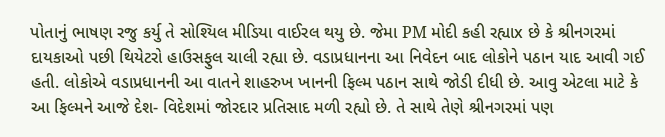પોતાનું ભાષણ રજુ કર્યુ તે સોશ્યિલ મીડિયા વાઈરલ થયુ છે. જેમા PM મોદી કહી રહ્યાx છે કે શ્રીનગરમાં દાયકાઓ પછી થિયેટરો હાઉસફુલ ચાલી રહ્યા છે. વડાપ્રધાનના આ નિવેદન બાદ લોકોને પઠાન યાદ આવી ગઈ હતી. લોકોએ વડાપ્રધાનની આ વાતને શાહરુખ ખાનની ફિલ્મ પઠાન સાથે જોડી દીધી છે. આવુ એટલા માટે કે આ ફિલ્મને આજે દેશ- વિદેશમાં જોરદાર પ્રતિસાદ મળી રહ્યો છે. તે સાથે તેણે શ્રીનગરમાં પણ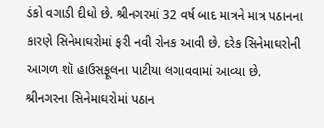ડંકો વગાડી દીધો છે. શ્રીનગરમાં 32 વર્ષ બાદ માત્રને માત્ર પઠાનના કારણે સિનેમાઘરોમાં ફરી નવી રોનક આવી છે. દરેક સિનેમાઘરોની આગળ શૉ હાઉસફૂલના પાટીયા લગાવવામાં આવ્યા છે.
શ્રીનગરના સિનેમાઘરોમાં પઠાન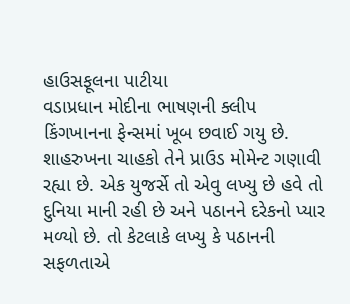હાઉસફૂલના પાટીયા
વડાપ્રધાન મોદીના ભાષણની ક્લીપ કિંગખાનના ફેન્સમાં ખૂબ છવાઈ ગયુ છે. શાહરુખના ચાહકો તેને પ્રાઉડ મોમેન્ટ ગણાવી રહ્યા છે. એક યુજર્સે તો એવુ લખ્યુ છે હવે તો દુનિયા માની રહી છે અને પઠાનને દરેકનો પ્યાર મળ્યો છે. તો કેટલાકે લખ્યુ કે પઠાનની સફળતાએ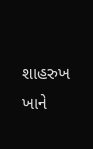શાહરુખ ખાને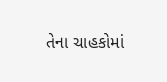તેના ચાહકોમાં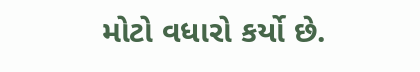મોટો વધારો કર્યો છે.